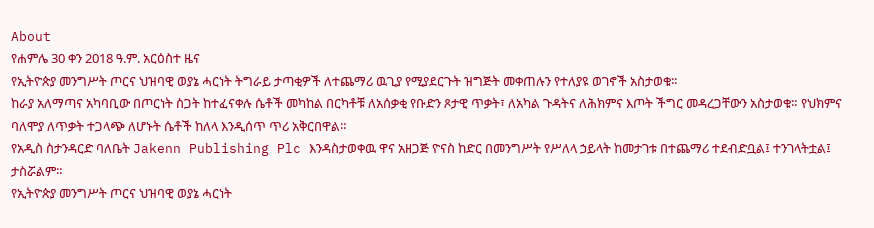About
የሐምሌ 30 ቀን 2018 ዓ.ም. አርዕስተ ዜና
የኢትዮጵያ መንግሥት ጦርና ህዝባዊ ወያኔ ሓርነት ትግራይ ታጣቂዎች ለተጨማሪ ዉጊያ የሚያደርጉት ዝግጅት መቀጠሉን የተለያዩ ወገኖች አስታወቁ።
ከራያ አለማጣና አካባቢው በጦርነት ስጋት ከተፈናቀሉ ሴቶች መካከል በርካቶቹ ለአሰቃቂ የቡድን ጾታዊ ጥቃት፣ ለአካል ጉዳትና ለሕክምና እጦት ችግር መዳረጋቸውን አስታወቁ። የህክምና ባለሞያ ለጥቃት ተጋላጭ ለሆኑት ሴቶች ከለላ እንዲሰጥ ጥሪ አቅርበዋል።
የአዲስ ስታንዳርድ ባለቤት Jakenn Publishing Plc እንዳስታወቀዉ ዋና አዘጋጅ ዮናስ ከድር በመንግሥት የሥለላ ኃይላት ከመታገቱ በተጨማሪ ተደብድቧል፤ ተንገላትቷል፤ ታስሯልም።
የኢትዮጵያ መንግሥት ጦርና ህዝባዊ ወያኔ ሓርነት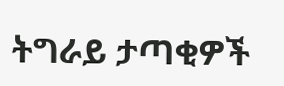ትግራይ ታጣቂዎች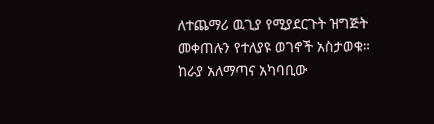ለተጨማሪ ዉጊያ የሚያደርጉት ዝግጅት መቀጠሉን የተለያዩ ወገኖች አስታወቁ።
ከራያ አለማጣና አካባቢው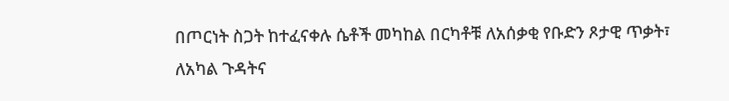በጦርነት ስጋት ከተፈናቀሉ ሴቶች መካከል በርካቶቹ ለአሰቃቂ የቡድን ጾታዊ ጥቃት፣ ለአካል ጉዳትና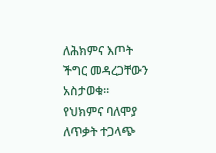ለሕክምና እጦት ችግር መዳረጋቸውን አስታወቁ። የህክምና ባለሞያ ለጥቃት ተጋላጭ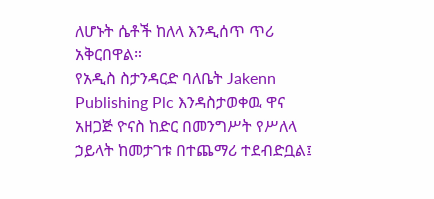ለሆኑት ሴቶች ከለላ እንዲሰጥ ጥሪ አቅርበዋል።
የአዲስ ስታንዳርድ ባለቤት Jakenn Publishing Plc እንዳስታወቀዉ ዋና አዘጋጅ ዮናስ ከድር በመንግሥት የሥለላ ኃይላት ከመታገቱ በተጨማሪ ተደብድቧል፤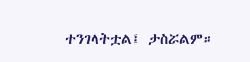ተንገላትቷል፤ ታስሯልም።